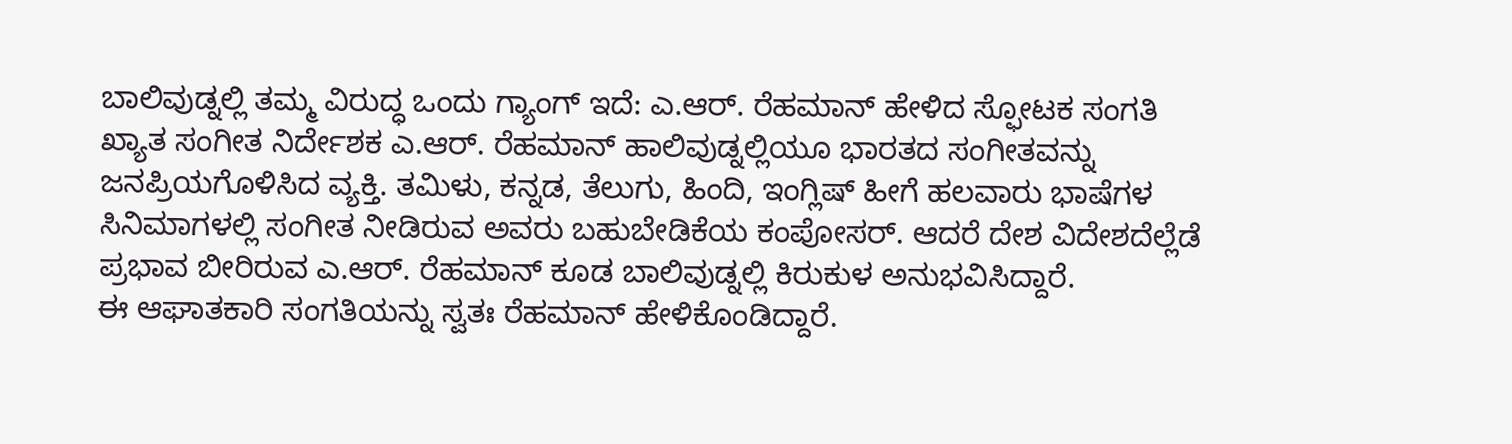ಬಾಲಿವುಡ್ನಲ್ಲಿ ತಮ್ಮ ವಿರುದ್ಧ ಒಂದು ಗ್ಯಾಂಗ್ ಇದೆ: ಎ.ಆರ್. ರೆಹಮಾನ್ ಹೇಳಿದ ಸ್ಫೋಟಕ ಸಂಗತಿ
ಖ್ಯಾತ ಸಂಗೀತ ನಿರ್ದೇಶಕ ಎ.ಆರ್. ರೆಹಮಾನ್ ಹಾಲಿವುಡ್ನಲ್ಲಿಯೂ ಭಾರತದ ಸಂಗೀತವನ್ನು ಜನಪ್ರಿಯಗೊಳಿಸಿದ ವ್ಯಕ್ತಿ. ತಮಿಳು, ಕನ್ನಡ, ತೆಲುಗು, ಹಿಂದಿ, ಇಂಗ್ಲಿಷ್ ಹೀಗೆ ಹಲವಾರು ಭಾಷೆಗಳ ಸಿನಿಮಾಗಳಲ್ಲಿ ಸಂಗೀತ ನೀಡಿರುವ ಅವರು ಬಹುಬೇಡಿಕೆಯ ಕಂಪೋಸರ್. ಆದರೆ ದೇಶ ವಿದೇಶದೆಲ್ಲೆಡೆ ಪ್ರಭಾವ ಬೀರಿರುವ ಎ.ಆರ್. ರೆಹಮಾನ್ ಕೂಡ ಬಾಲಿವುಡ್ನಲ್ಲಿ ಕಿರುಕುಳ ಅನುಭವಿಸಿದ್ದಾರೆ.
ಈ ಆಘಾತಕಾರಿ ಸಂಗತಿಯನ್ನು ಸ್ವತಃ ರೆಹಮಾನ್ ಹೇಳಿಕೊಂಡಿದ್ದಾರೆ.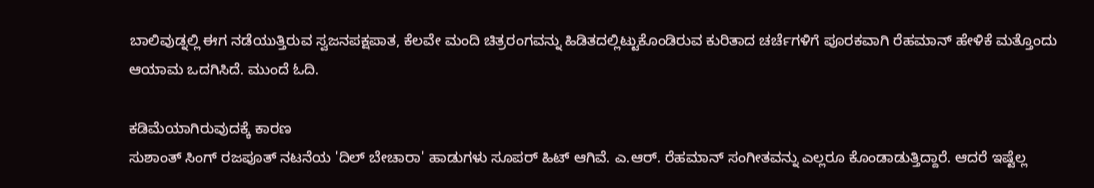ಬಾಲಿವುಡ್ನಲ್ಲಿ ಈಗ ನಡೆಯುತ್ತಿರುವ ಸ್ವಜನಪಕ್ಷಪಾತ, ಕೆಲವೇ ಮಂದಿ ಚಿತ್ರರಂಗವನ್ನು ಹಿಡಿತದಲ್ಲಿಟ್ಟುಕೊಂಡಿರುವ ಕುರಿತಾದ ಚರ್ಚೆಗಳಿಗೆ ಪೂರಕವಾಗಿ ರೆಹಮಾನ್ ಹೇಳಿಕೆ ಮತ್ತೊಂದು ಆಯಾಮ ಒದಗಿಸಿದೆ. ಮುಂದೆ ಓದಿ.

ಕಡಿಮೆಯಾಗಿರುವುದಕ್ಕೆ ಕಾರಣ
ಸುಶಾಂತ್ ಸಿಂಗ್ ರಜಪೂತ್ ನಟನೆಯ 'ದಿಲ್ ಬೇಚಾರಾ' ಹಾಡುಗಳು ಸೂಪರ್ ಹಿಟ್ ಆಗಿವೆ. ಎ.ಆರ್. ರೆಹಮಾನ್ ಸಂಗೀತವನ್ನು ಎಲ್ಲರೂ ಕೊಂಡಾಡುತ್ತಿದ್ದಾರೆ. ಆದರೆ ಇಷ್ಟೆಲ್ಲ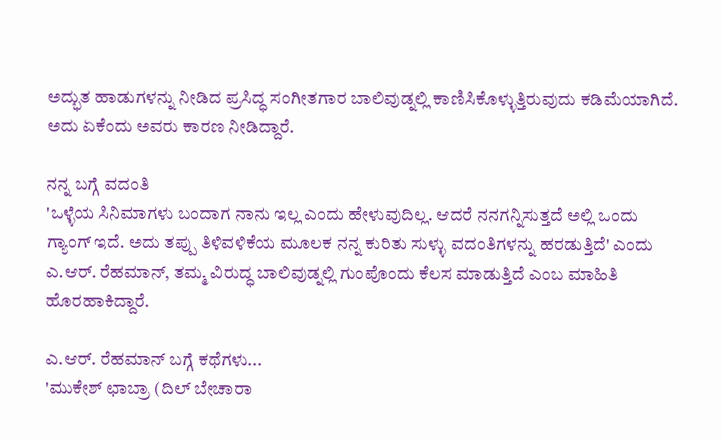ಅದ್ಭುತ ಹಾಡುಗಳನ್ನು ನೀಡಿದ ಪ್ರಸಿದ್ಧ ಸಂಗೀತಗಾರ ಬಾಲಿವುಡ್ನಲ್ಲಿ ಕಾಣಿಸಿಕೊಳ್ಳುತ್ತಿರುವುದು ಕಡಿಮೆಯಾಗಿದೆ. ಅದು ಏಕೆಂದು ಅವರು ಕಾರಣ ನೀಡಿದ್ದಾರೆ.

ನನ್ನ ಬಗ್ಗೆ ವದಂತಿ
'ಒಳ್ಳೆಯ ಸಿನಿಮಾಗಳು ಬಂದಾಗ ನಾನು ಇಲ್ಲ ಎಂದು ಹೇಳುವುದಿಲ್ಲ. ಆದರೆ ನನಗನ್ನಿಸುತ್ತದೆ ಅಲ್ಲಿ ಒಂದು ಗ್ಯಾಂಗ್ ಇದೆ. ಅದು ತಪ್ಪು ತಿಳಿವಳಿಕೆಯ ಮೂಲಕ ನನ್ನ ಕುರಿತು ಸುಳ್ಳು ವದಂತಿಗಳನ್ನು ಹರಡುತ್ತಿದೆ' ಎಂದು ಎ.ಆರ್. ರೆಹಮಾನ್, ತಮ್ಮ ವಿರುದ್ಧ ಬಾಲಿವುಡ್ನಲ್ಲಿ ಗುಂಪೊಂದು ಕೆಲಸ ಮಾಡುತ್ತಿದೆ ಎಂಬ ಮಾಹಿತಿ ಹೊರಹಾಕಿದ್ದಾರೆ.

ಎ.ಆರ್. ರೆಹಮಾನ್ ಬಗ್ಗೆ ಕಥೆಗಳು...
'ಮುಕೇಶ್ ಛಾಬ್ರಾ (ದಿಲ್ ಬೇಚಾರಾ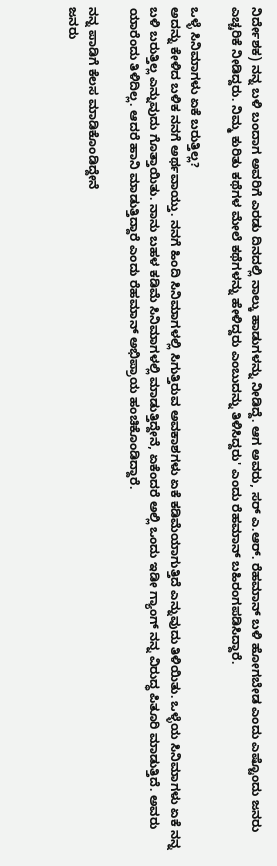ನಿರ್ದೇಶಕ) ನನ್ನ ಬಳಿ ಬಂದಾಗ ಅವರಿಗೆ ಎರಡು ದಿನದಲ್ಲಿ ನಾಲ್ಕು ಹಾಡುಗಳನ್ನು ನೀಡಿದ್ದೆ. ಆಗ ಅವರು, ಸರ್ ಎ.ಆರ್. ರೆಹಮಾನ್ ಬಳಿ ಹೋಗಬೇಡ ಎಂದು ಎಷ್ಟೊಂದು ಜನರು ಎಚ್ಚರಿಕೆ ನೀಡಿದ್ದರು. ನಿಮ್ಮ ಕುರಿತು ಕಥೆಗಳ ಮೇಲೆ ಕಥೆಗಳನ್ನು ಹೇಳಿದ್ದರು ಎಂಬುದನ್ನು ತಿಳಿಸಿದ್ದರು' ಎಂದು ರೆಹಮಾನ್ ಬಹಿರಂಗಪಡಿಸಿದ್ದಾರೆ.

ಒಳ್ಳೆ ಸಿನಿಮಾಗಳು ಏಕೆ ಬರುತ್ತಿಲ್ಲ?
ಅದನ್ನು ಕೇಳಿದ ಬಳಿಕ ನನಗೆ ಅರ್ಥವಾಯ್ತು. ನನಗೆ ಹಿಂದಿ ಸಿನಿಮಾಗಳಲ್ಲಿ ಸಿಗುತ್ತಿರುವ ಅವಕಾಶಗಳು ಏಕೆ ಕಡಿಮೆಯಾಗುತ್ತಿದೆ ಎನ್ನುವುದು ತಿಳಿಯಿತು. ಒಳ್ಳೆಯ ಸಿನಿಮಾಗಳು ಏಕೆ ನನ್ನ ಬಳಿ ಬರುತ್ತಿಲ್ಲ ಎನ್ನುವುದು ಗೊತ್ತಾಯಿತು. ನಾನು ಬಹಳ ಕಡಿಮೆ ಸಿನಿಮಾಗಳಲ್ಲಿ ಮಾಡುತ್ತಿದ್ದೇನೆ, ಏಕೆಂದರೆ ಅಲ್ಲಿ ಒಂದು ಇಡೀ ಗ್ಯಾಂಗ್ ನನ್ನ ವಿರುದ್ಧ ಪಿತೂರಿ ಮಾಡುತ್ತಿದೆ. ಅವರು ಯಾರೆಂದು ತಿಳಿದಿಲ್ಲ. ಆದರೆ ಹಾನಿ ಮಾಡುತ್ತಿದ್ದಾರೆ ಎಂದು ರೆಹಮಾನ್ ಅಭಿಪ್ರಾಯ ಹಂಚಿಕೊಂಡಿದ್ದಾರೆ.

ನನ್ನ ಪಾಡಿಗೆ ಕೆಲಸ ಮಾಡಿಕೊಂಡಿದ್ದೇನೆ
ಜನರು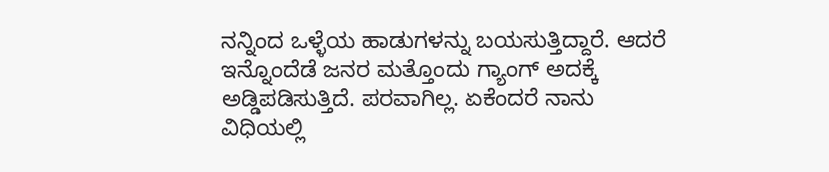ನನ್ನಿಂದ ಒಳ್ಳೆಯ ಹಾಡುಗಳನ್ನು ಬಯಸುತ್ತಿದ್ದಾರೆ. ಆದರೆ ಇನ್ನೊಂದೆಡೆ ಜನರ ಮತ್ತೊಂದು ಗ್ಯಾಂಗ್ ಅದಕ್ಕೆ ಅಡ್ಡಿಪಡಿಸುತ್ತಿದೆ. ಪರವಾಗಿಲ್ಲ. ಏಕೆಂದರೆ ನಾನು ವಿಧಿಯಲ್ಲಿ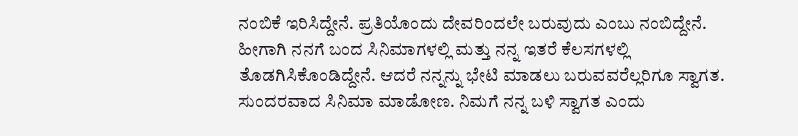ನಂಬಿಕೆ ಇರಿಸಿದ್ದೇನೆ. ಪ್ರತಿಯೊಂದು ದೇವರಿಂದಲೇ ಬರುವುದು ಎಂಬು ನಂಬಿದ್ದೇನೆ. ಹೀಗಾಗಿ ನನಗೆ ಬಂದ ಸಿನಿಮಾಗಳಲ್ಲಿ ಮತ್ತು ನನ್ನ ಇತರೆ ಕೆಲಸಗಳಲ್ಲಿ ತೊಡಗಿಸಿಕೊಂಡಿದ್ದೇನೆ. ಆದರೆ ನನ್ನನ್ನು ಭೇಟಿ ಮಾಡಲು ಬರುವವರೆಲ್ಲರಿಗೂ ಸ್ವಾಗತ. ಸುಂದರವಾದ ಸಿನಿಮಾ ಮಾಡೋಣ. ನಿಮಗೆ ನನ್ನ ಬಳಿ ಸ್ವಾಗತ ಎಂದು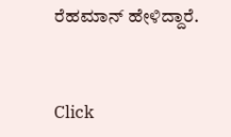ರೆಹಮಾನ್ ಹೇಳಿದ್ದಾರೆ.


Click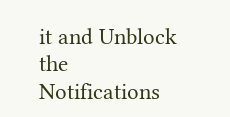it and Unblock the Notifications